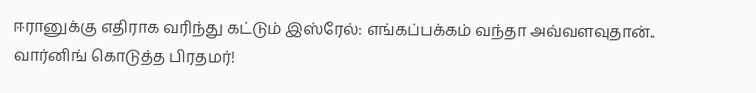ஈரானுக்கு எதிராக வரிந்து கட்டும் இஸ்ரேல்: எங்கப்பக்கம் வந்தா அவ்வளவுதான்.. வார்னிங் கொடுத்த பிரதமர்!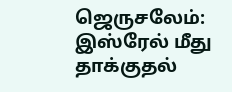ஜெருசலேம்: இஸ்ரேல் மீது தாக்குதல்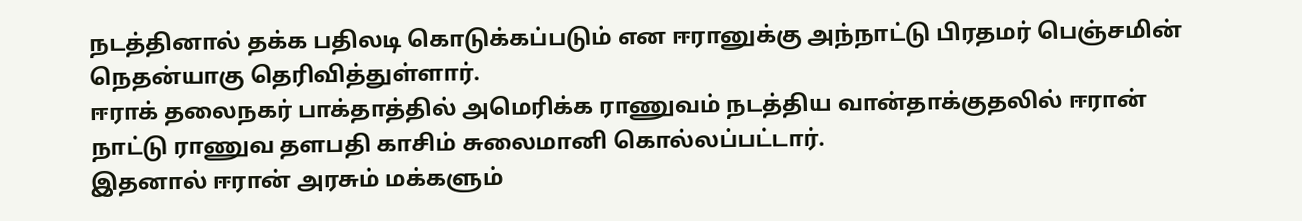நடத்தினால் தக்க பதிலடி கொடுக்கப்படும் என ஈரானுக்கு அந்நாட்டு பிரதமர் பெஞ்சமின் நெதன்யாகு தெரிவித்துள்ளார்.
ஈராக் தலைநகர் பாக்தாத்தில் அமெரிக்க ராணுவம் நடத்திய வான்தாக்குதலில் ஈரான் நாட்டு ராணுவ தளபதி காசிம் சுலைமானி கொல்லப்பட்டார்.
இதனால் ஈரான் அரசும் மக்களும்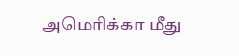அமெரிக்கா மீது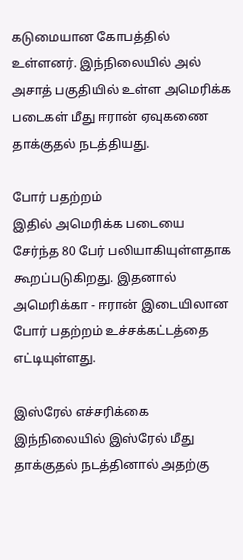கடுமையான கோபத்தில் உள்ளனர். இந்நிலையில் அல் அசாத் பகுதியில் உள்ள அமெரிக்க படைகள் மீது ஈரான் ஏவுகணை தாக்குதல் நடத்தியது.

போர் பதற்றம்
இதில் அமெரிக்க படையை சேர்ந்த 80 பேர் பலியாகியுள்ளதாக கூறப்படுகிறது. இதனால் அமெரிக்கா - ஈரான் இடையிலான போர் பதற்றம் உச்சக்கட்டத்தை எட்டியுள்ளது.

இஸ்ரேல் எச்சரிக்கை
இந்நிலையில் இஸ்ரேல் மீது தாக்குதல் நடத்தினால் அதற்கு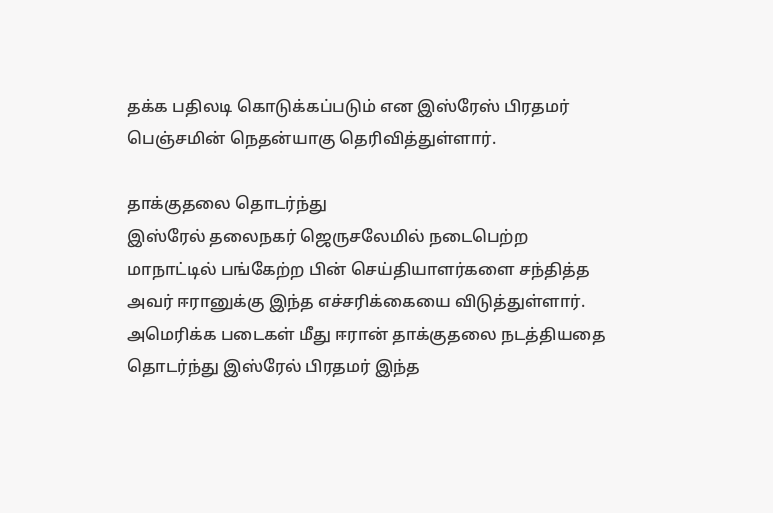தக்க பதிலடி கொடுக்கப்படும் என இஸ்ரேஸ் பிரதமர் பெஞ்சமின் நெதன்யாகு தெரிவித்துள்ளார்.

தாக்குதலை தொடர்ந்து
இஸ்ரேல் தலைநகர் ஜெருசலேமில் நடைபெற்ற மாநாட்டில் பங்கேற்ற பின் செய்தியாளர்களை சந்தித்த அவர் ஈரானுக்கு இந்த எச்சரிக்கையை விடுத்துள்ளார்.
அமெரிக்க படைகள் மீது ஈரான் தாக்குதலை நடத்தியதை தொடர்ந்து இஸ்ரேல் பிரதமர் இந்த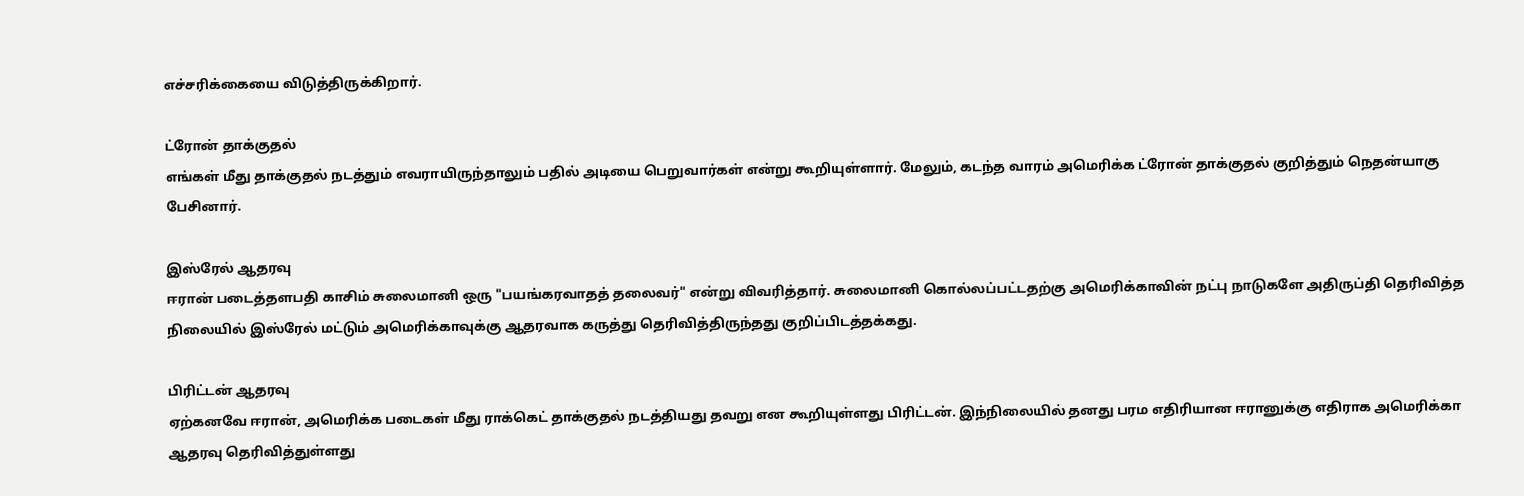எச்சரிக்கையை விடுத்திருக்கிறார்.

ட்ரோன் தாக்குதல்
எங்கள் மீது தாக்குதல் நடத்தும் எவராயிருந்தாலும் பதில் அடியை பெறுவார்கள் என்று கூறியுள்ளார். மேலும், கடந்த வாரம் அமெரிக்க ட்ரோன் தாக்குதல் குறித்தும் நெதன்யாகு பேசினார்.

இஸ்ரேல் ஆதரவு
ஈரான் படைத்தளபதி காசிம் சுலைமானி ஒரு "பயங்கரவாதத் தலைவர்" என்று விவரித்தார். சுலைமானி கொல்லப்பட்டதற்கு அமெரிக்காவின் நட்பு நாடுகளே அதிருப்தி தெரிவித்த நிலையில் இஸ்ரேல் மட்டும் அமெரிக்காவுக்கு ஆதரவாக கருத்து தெரிவித்திருந்தது குறிப்பிடத்தக்கது.

பிரிட்டன் ஆதரவு
ஏற்கனவே ஈரான், அமெரிக்க படைகள் மீது ராக்கெட் தாக்குதல் நடத்தியது தவறு என கூறியுள்ளது பிரிட்டன். இந்நிலையில் தனது பரம எதிரியான ஈரானுக்கு எதிராக அமெரிக்கா ஆதரவு தெரிவித்துள்ளது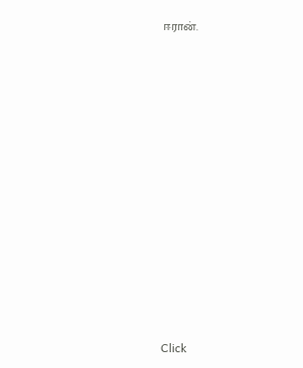ஈரான்.












Click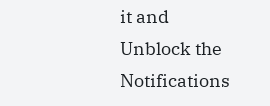it and Unblock the Notifications